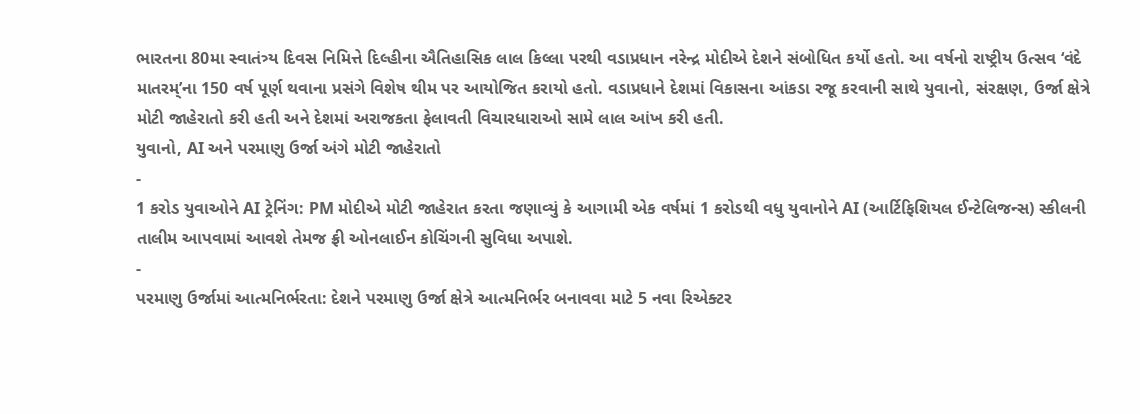ભારતના 80મા સ્વાતંત્ર્ય દિવસ નિમિત્તે દિલ્હીના ઐતિહાસિક લાલ કિલ્લા પરથી વડાપ્રધાન નરેન્દ્ર મોદીએ દેશને સંબોધિત કર્યો હતો. આ વર્ષનો રાષ્ટ્રીય ઉત્સવ ‘વંદે માતરમ્’ના 150 વર્ષ પૂર્ણ થવાના પ્રસંગે વિશેષ થીમ પર આયોજિત કરાયો હતો. વડાપ્રધાને દેશમાં વિકાસના આંકડા રજૂ કરવાની સાથે યુવાનો, સંરક્ષણ, ઉર્જા ક્ષેત્રે મોટી જાહેરાતો કરી હતી અને દેશમાં અરાજકતા ફેલાવતી વિચારધારાઓ સામે લાલ આંખ કરી હતી.
યુવાનો, AI અને પરમાણુ ઉર્જા અંગે મોટી જાહેરાતો
-
1 કરોડ યુવાઓને AI ટ્રેનિંગ: PM મોદીએ મોટી જાહેરાત કરતા જણાવ્યું કે આગામી એક વર્ષમાં 1 કરોડથી વધુ યુવાનોને AI (આર્ટિફિશિયલ ઈન્ટેલિજન્સ) સ્કીલની તાલીમ આપવામાં આવશે તેમજ ફ્રી ઓનલાઈન કોચિંગની સુવિધા અપાશે.
-
પરમાણુ ઉર્જામાં આત્મનિર્ભરતા: દેશને પરમાણુ ઉર્જા ક્ષેત્રે આત્મનિર્ભર બનાવવા માટે 5 નવા રિએક્ટર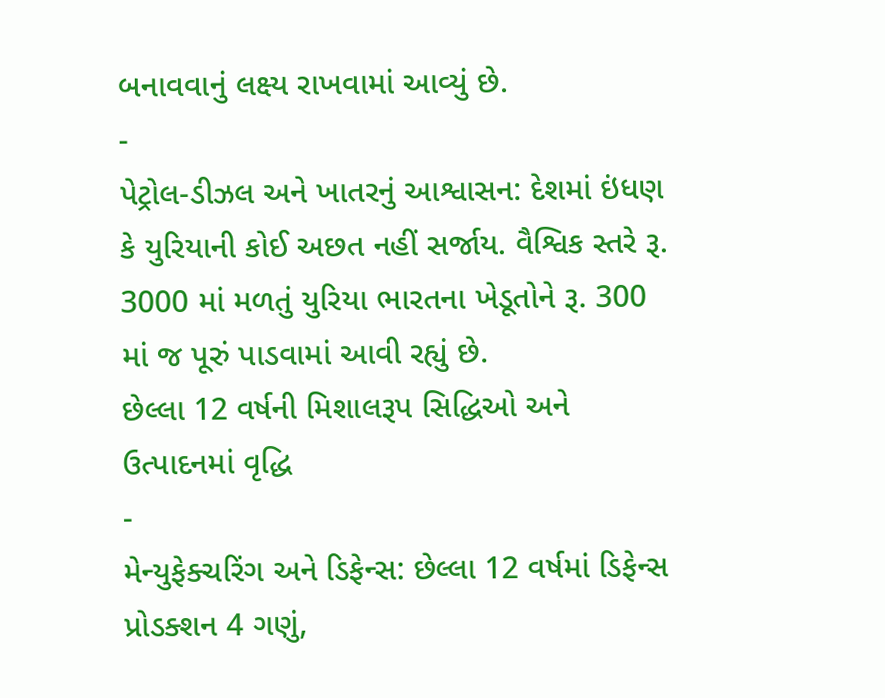બનાવવાનું લક્ષ્ય રાખવામાં આવ્યું છે.
-
પેટ્રોલ-ડીઝલ અને ખાતરનું આશ્વાસન: દેશમાં ઇંધણ કે યુરિયાની કોઈ અછત નહીં સર્જાય. વૈશ્વિક સ્તરે રૂ. 3000 માં મળતું યુરિયા ભારતના ખેડૂતોને રૂ. 300 માં જ પૂરું પાડવામાં આવી રહ્યું છે.
છેલ્લા 12 વર્ષની મિશાલરૂપ સિદ્ધિઓ અને ઉત્પાદનમાં વૃદ્ધિ
-
મેન્યુફેક્ચરિંગ અને ડિફેન્સ: છેલ્લા 12 વર્ષમાં ડિફેન્સ પ્રોડક્શન 4 ગણું,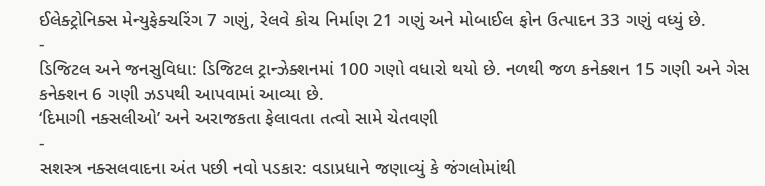ઈલેક્ટ્રોનિક્સ મેન્યુફેક્ચરિંગ 7 ગણું, રેલવે કોચ નિર્માણ 21 ગણું અને મોબાઈલ ફોન ઉત્પાદન 33 ગણું વધ્યું છે.
-
ડિજિટલ અને જનસુવિધા: ડિજિટલ ટ્રાન્ઝેક્શનમાં 100 ગણો વધારો થયો છે. નળથી જળ કનેક્શન 15 ગણી અને ગેસ કનેક્શન 6 ગણી ઝડપથી આપવામાં આવ્યા છે.
‘દિમાગી નક્સલીઓ’ અને અરાજકતા ફેલાવતા તત્વો સામે ચેતવણી
-
સશસ્ત્ર નક્સલવાદના અંત પછી નવો પડકાર: વડાપ્રધાને જણાવ્યું કે જંગલોમાંથી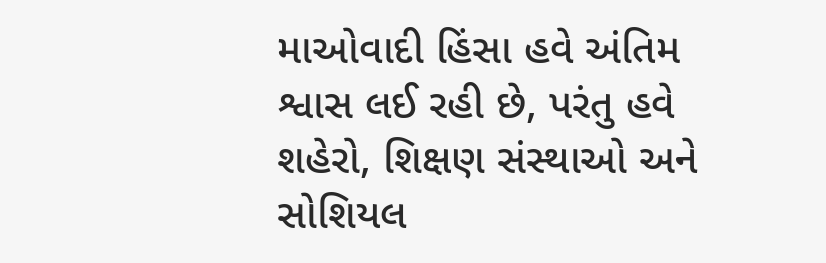માઓવાદી હિંસા હવે અંતિમ શ્વાસ લઈ રહી છે, પરંતુ હવે શહેરો, શિક્ષણ સંસ્થાઓ અને સોશિયલ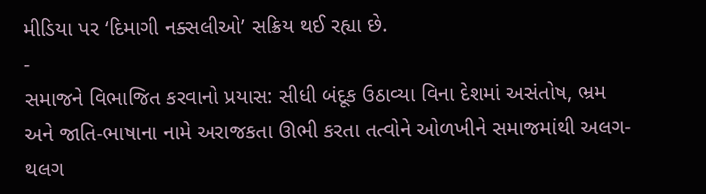મીડિયા પર ‘દિમાગી નક્સલીઓ’ સક્રિય થઈ રહ્યા છે.
-
સમાજને વિભાજિત કરવાનો પ્રયાસ: સીધી બંદૂક ઉઠાવ્યા વિના દેશમાં અસંતોષ, ભ્રમ અને જાતિ-ભાષાના નામે અરાજકતા ઊભી કરતા તત્વોને ઓળખીને સમાજમાંથી અલગ-થલગ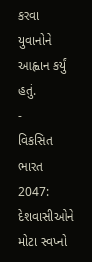કરવા યુવાનોને આહ્વાન કર્યું હતું.
-
વિકસિત ભારત 2047: દેશવાસીઓને મોટા સ્વપ્નો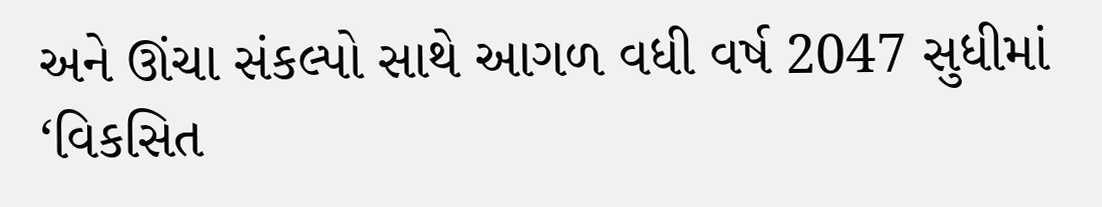અને ઊંચા સંકલ્પો સાથે આગળ વધી વર્ષ 2047 સુધીમાં ‘વિકસિત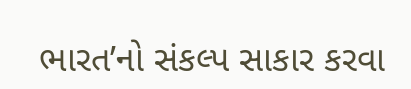ભારત’નો સંકલ્પ સાકાર કરવા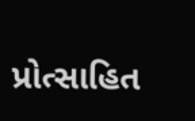પ્રોત્સાહિત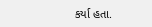કર્યા હતા.